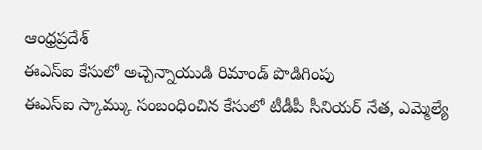ఆంధ్రప్రదేశ్
ఈఎస్ఐ కేసులో అచ్చెన్నాయుడి రిమాండ్ పొడిగింపు
ఈఎస్ఐ స్కామ్కు సంబంధించిన కేసులో టీడీపీ సీనియర్ నేత, ఎమ్మెల్యే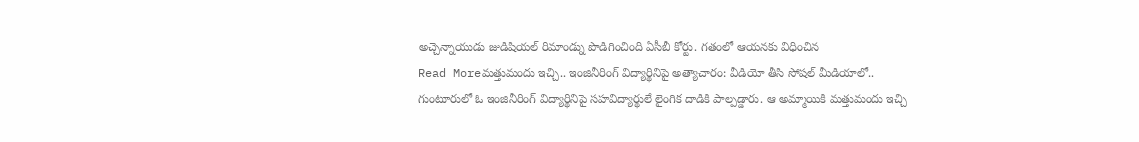అచ్చెన్నాయుడు జుడిషియల్ రిమాండ్ను పొడిగించింది ఏసీబీ కోర్టు. గతంలో ఆయనకు విధించిన
Read Moreమత్తుమందు ఇచ్చి.. ఇంజినీరింగ్ విద్యార్థినిపై అత్యాచారం: వీడియో తీసి సోషల్ మీడియాలో..
గుంటూరులో ఓ ఇంజినీరింగ్ విద్యార్థినిపై సహవిద్యార్థులే లైంగిక దాడికి పాల్పడ్డారు. ఆ అమ్మాయికి మత్తుమందు ఇచ్చి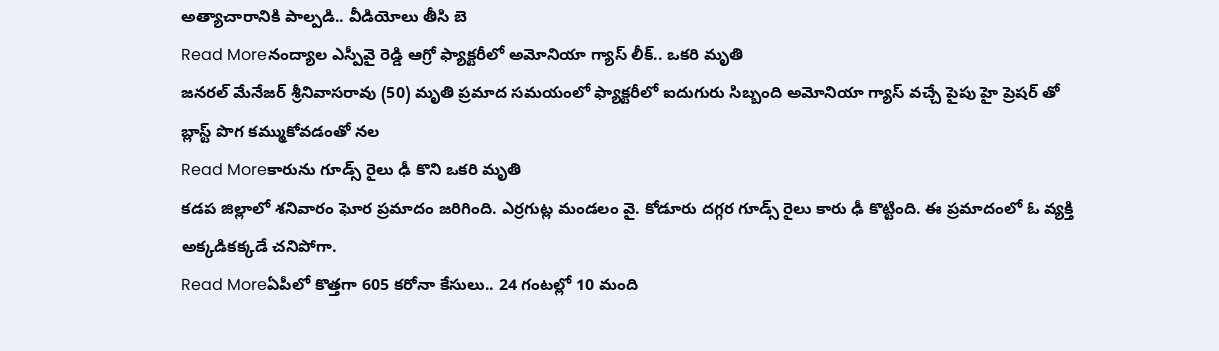అత్యాచారానికి పాల్పడి.. వీడియోలు తీసి బె
Read Moreనంద్యాల ఎస్పీవై రెడ్డి ఆగ్రో ఫ్యాక్టరీలో అమోనియా గ్యాస్ లీక్.. ఒకరి మృతి
జనరల్ మేనేజర్ శ్రీనివాసరావు (50) మృతి ప్రమాద సమయంలో ఫ్యాక్టరీలో ఐదుగురు సిబ్బంది అమోనియా గ్యాస్ వచ్చే పైపు హై ప్రెషర్ తో బ్లాస్ట్ పొగ కమ్ముకోవడంతో నల
Read Moreకారును గూడ్స్ రైలు ఢీ కొని ఒకరి మృతి
కడప జిల్లాలో శనివారం ఘోర ప్రమాదం జరిగింది. ఎర్రగుట్ల మండలం వై. కోడూరు దగ్గర గూడ్స్ రైలు కారు ఢీ కొట్టింది. ఈ ప్రమాదంలో ఓ వ్యక్తి అక్కడికక్కడే చనిపోగా.
Read Moreఏపీలో కొత్తగా 605 కరోనా కేసులు.. 24 గంటల్లో 10 మంది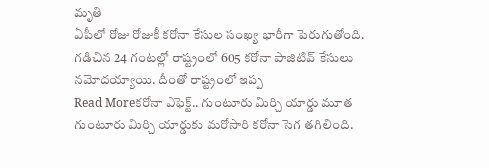మృతి
ఏపీలో రోజు రోజుకీ కరోనా కేసుల సంఖ్య భారీగా పెరుగుతోంది. గడిచిన 24 గంటల్లో రాష్ట్రంలో 605 కరోనా పాజిటివ్ కేసులు నమోదయ్యాయి. దీంతో రాష్ట్రంలో ఇప్ప
Read Moreకరోనా ఎఫెక్ట్.. గుంటూరు మిర్చి యార్డు మూత
గుంటూరు మిర్చి యార్డుకు మరోసారి కరోనా సెగ తగిలింది.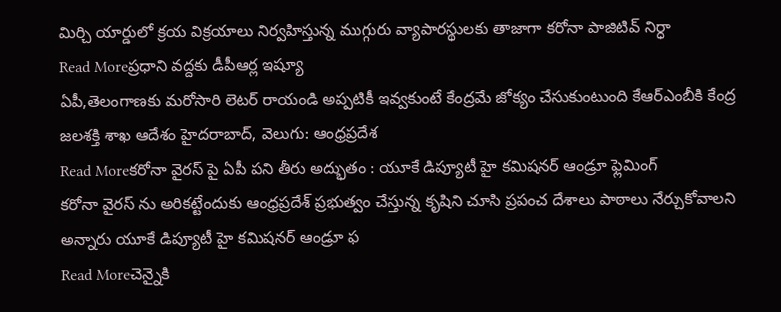మిర్చి యార్డులో క్రయ విక్రయాలు నిర్వహిస్తున్న ముగ్గురు వ్యాపారస్థులకు తాజాగా కరోనా పాజిటివ్ నిర్ధా
Read Moreప్రధాని వద్దకు డీపీఆర్ల ఇష్యూ
ఏపీ,తెలంగాణకు మరోసారి లెటర్ రాయండి అప్పటికీ ఇవ్వకుంటే కేంద్రమే జోక్యం చేసుకుంటుంది కేఆర్ఎంబీకి కేంద్ర జలశక్తి శాఖ ఆదేశం హైదరాబాద్, వెలుగు: ఆంధ్రప్రదేశ
Read Moreకరోనా వైరస్ పై ఏపీ పని తీరు అద్భుతం : యూకే డిప్యూటీ హై కమిషనర్ ఆండ్రూ ఫ్లెమింగ్
కరోనా వైరస్ ను అరికట్టేందుకు ఆంధ్రప్రదేశ్ ప్రభుత్వం చేస్తున్న కృషిని చూసి ప్రపంచ దేశాలు పాఠాలు నేర్చుకోవాలని అన్నారు యూకే డిప్యూటీ హై కమిషనర్ ఆండ్రూ ఫ
Read Moreచెన్నైకి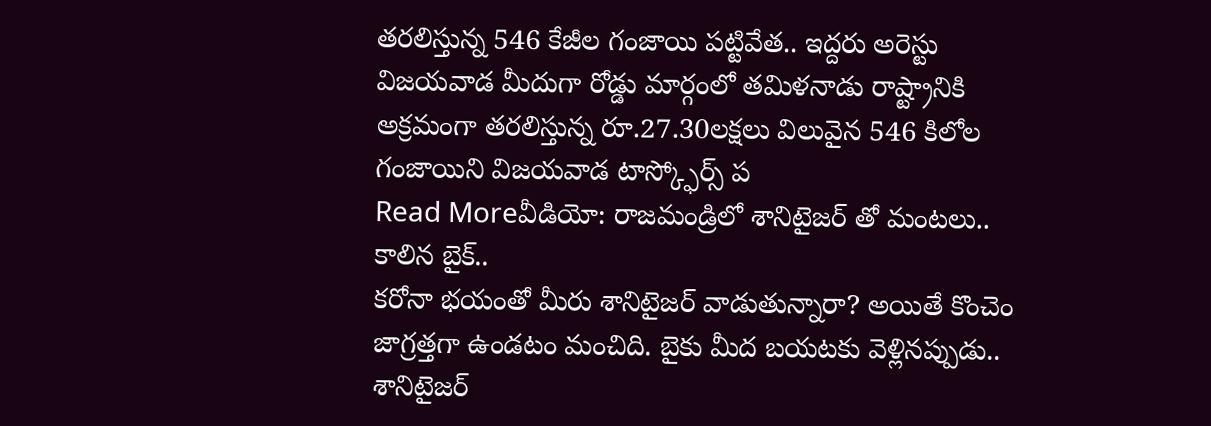తరలిస్తున్న 546 కేజీల గంజాయి పట్టివేత.. ఇద్దరు అరెస్టు
విజయవాడ మీదుగా రోడ్డు మార్గంలో తమిళనాడు రాష్ట్రానికి అక్రమంగా తరలిస్తున్న రూ.27.30లక్షలు విలువైన 546 కిలోల గంజాయిని విజయవాడ టాస్క్ఫోర్స్ ప
Read Moreవీడియో: రాజమండ్రిలో శానిటైజర్ తో మంటలు.. కాలిన బైక్..
కరోనా భయంతో మీరు శానిటైజర్ వాడుతున్నారా? అయితే కొంచెం జాగ్రత్తగా ఉండటం మంచిది. బైకు మీద బయటకు వెళ్లినప్పుడు.. శానిటైజర్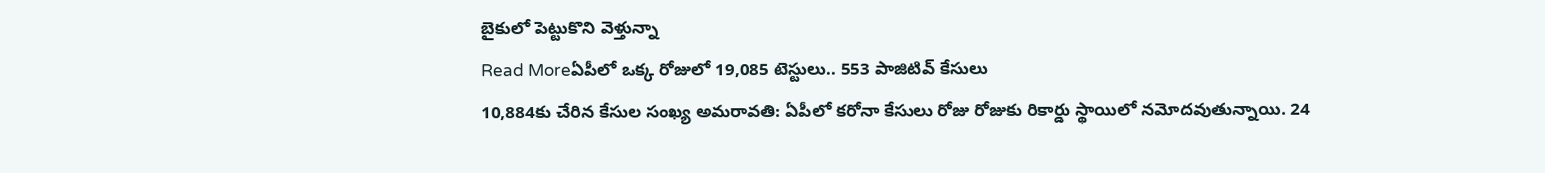బైకులో పెట్టుకొని వెళ్తున్నా
Read Moreఏపీలో ఒక్క రోజులో 19,085 టెస్టులు.. 553 పాజిటివ్ కేసులు
10,884కు చేరిన కేసుల సంఖ్య అమరావతి: ఏపీలో కరోనా కేసులు రోజు రోజుకు రికార్డు స్థాయిలో నమోదవుతున్నాయి. 24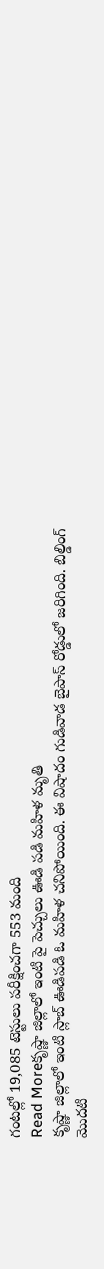గంటల్లో 19,085 టెస్టులు పరీక్షించగా 553 మంది
Read Moreకృష్ణా జిల్లాలో ఇంటి పై పెచ్చులు ఊడి పడి మహిళ మృతి
కృష్ణా జిల్లాలో ఇంటి స్లాబ్ ఊడిపడి ఓ మహిళ చనిపోయింది. ఈ విషాదం గుడివాడ బైపాస్ రోడ్డులో జరిగింది. బిల్డింగ్ మొదటి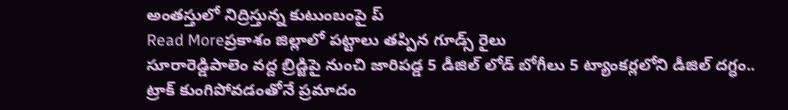అంతస్తులో నిద్రిస్తున్న కుటుంబంపై ప్
Read Moreప్రకాశం జిల్లాలో పట్టాలు తప్పిన గూడ్స్ రైలు
సూరారెడ్డిపాలెం వద్ద బ్రిడ్జిపై నుంచి జారిపడ్డ 5 డీజిల్ లోడ్ బోగీలు 5 ట్యాంకర్లలోని డీజిల్ దగ్ధం.. ట్రాక్ కుంగిపోవడంతోనే ప్రమాదం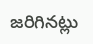జరిగినట్లు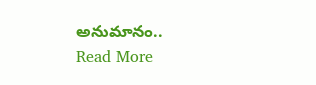అనుమానం..
Read More